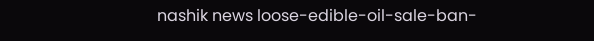nashik news loose-edible-oil-sale-ban-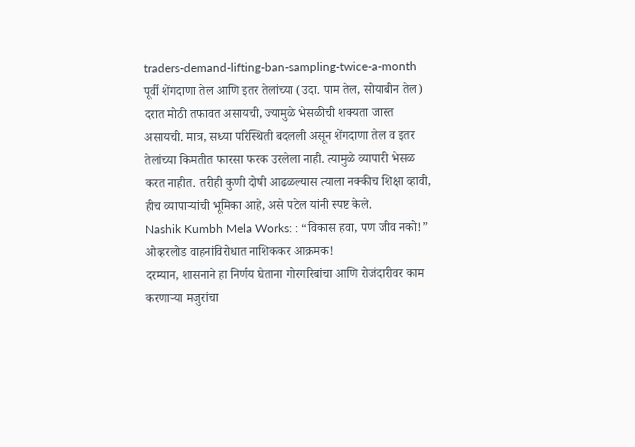traders-demand-lifting-ban-sampling-twice-a-month
पूर्वी शेंगदाणा तेल आणि इतर तेलांच्या (उदा. पाम तेल, सोयाबीन तेल) दरात मोठी तफावत असायची, ज्यामुळे भेसळीची शक्यता जास्त असायची. मात्र, सध्या परिस्थिती बदलली असून शेंगदाणा तेल व इतर तेलांच्या किमतीत फारसा फरक उरलेला नाही. त्यामुळे व्यापारी भेसळ करत नाहीत. तरीही कुणी दोषी आढळल्यास त्याला नक्कीच शिक्षा व्हावी, हीच व्यापाऱ्यांची भूमिका आहे, असे पटेल यांनी स्पष्ट केले.
Nashik Kumbh Mela Works: : “विकास हवा, पण जीव नको!” ओव्हरलोड वाहनांविरोधात नाशिककर आक्रमक!
दरम्यान, शासनाने हा निर्णय घेताना गोरगरिबांचा आणि रोजंदारीवर काम करणाऱ्या मजुरांचा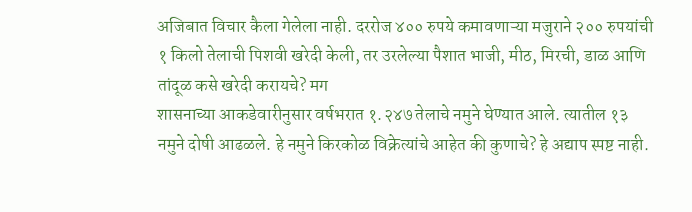अजिबात विचार कैला गेलेला नाही. दररोज ४०० रुपये कमावणाऱ्या मजुराने २०० रुपयांची १ किलो तेलाची पिशवी खरेदी केली, तर उरलेल्या पैशात भाजी, मीठ, मिरची, डाळ आणि तांदूळ कसे खरेदी करायचे? मग
शासनाच्या आकडेवारीनुसार वर्षभरात १.२४७ तेलाचे नमुने घेण्यात आले. त्यातील १३ नमुने दोषी आढळले. हे नमुने किरकोळ विक्रेत्यांचे आहेत की कुणाचे? हे अद्याप स्पष्ट नाही.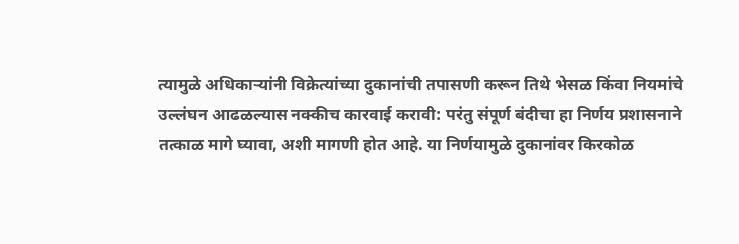त्यामुळे अधिकाऱ्यांनी विक्रेत्यांच्या दुकानांची तपासणी करून तिथे भेसळ किंवा नियमांचे उल्लंघन आढळल्यास नक्कीच कारवाई करावी: परंतु संपूर्ण बंदीचा हा निर्णय प्रशासनाने तत्काळ मागे घ्यावा, अशी मागणी होत आहे. या निर्णयामुळे दुकानांवर किरकोळ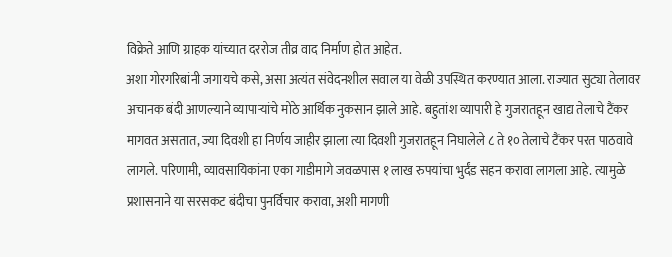विक्रेते आणि ग्राहक यांच्यात दररोज तीव्र वाद निर्माण होत आहेत.
अशा गोरगरिबांनी जगायचे कसे, असा अत्यंत संवेदनशील सवाल या वेळी उपस्थित करण्यात आला. राज्यात सुट्या तेलावर अचानक बंदी आणल्याने व्यापाऱ्यांचे मोठे आर्थिक नुकसान झाले आहे. बहुतांश व्यापारी हे गुजरातहून खाद्य तेलाचे टैंकर मागवत असतात, ज्या दिवशी हा निर्णय जाहीर झाला त्या दिवशी गुजरातहून निघालेले ८ ते १० तेलाचे टैंकर परत पाठवावे लागले. परिणामी, व्यावसायिकांना एका गाडीमागे जवळपास १ लाख रुपयांचा भुर्दंड सहन करावा लागला आहे. त्यामुळे प्रशासनाने या सरसकट बंदीचा पुनर्विचार करावा, अशी मागणी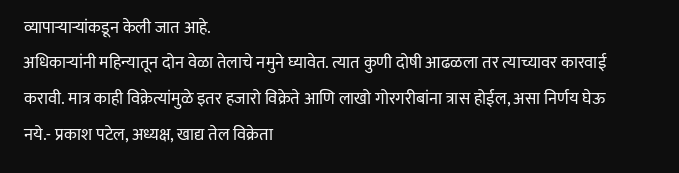व्यापाऱ्याऱ्यांकडून केली जात आहे.
अधिकाऱ्यांनी महिन्यातून दोन वेळा तेलाचे नमुने घ्यावेत. त्यात कुणी दोषी आढळला तर त्याच्यावर कारवाई करावी. मात्र काही विक्रेत्यांमुळे इतर हजारो विक्रेते आणि लाखो गोरगरीबांना त्रास होईल, असा निर्णय घेऊ नये.- प्रकाश पटेल, अध्यक्ष, खाद्य तेल विक्रेता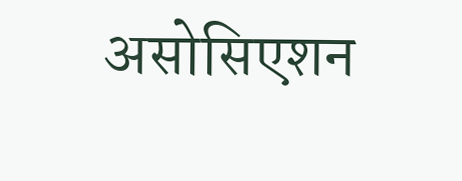असोसिएशन